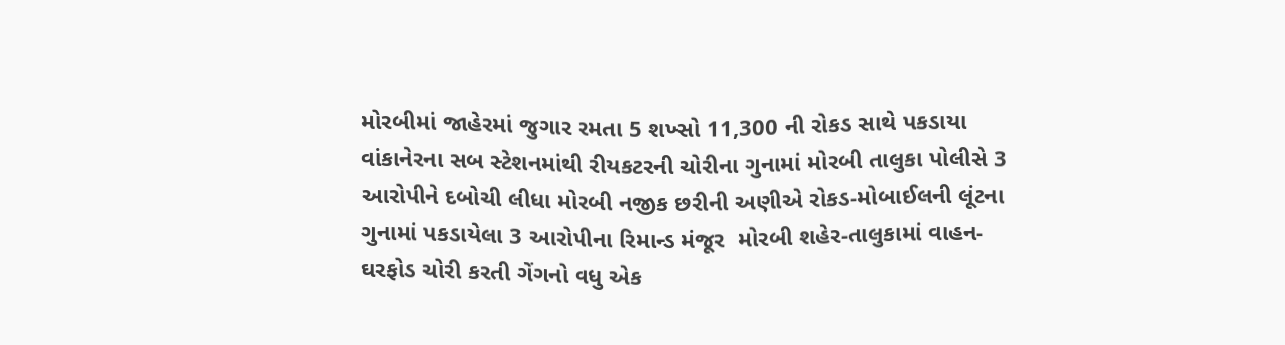મોરબીમાં જાહેરમાં જુગાર રમતા 5 શખ્સો 11,300 ની રોકડ સાથે પકડાયા વાંકાનેરના સબ સ્ટેશનમાંથી રીયકટરની ચોરીના ગુનામાં મોરબી તાલુકા પોલીસે 3 આરોપીને દબોચી લીધા મોરબી નજીક છરીની અણીએ રોકડ-મોબાઈલની લૂંટના ગુનામાં પકડાયેલા 3 આરોપીના રિમાન્ડ મંજૂર  મોરબી શહેર-તાલુકામાં વાહન-ઘરફોડ ચોરી કરતી ગેંગનો વધુ એક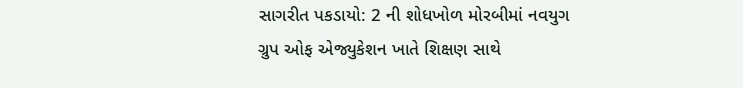સાગરીત પકડાયો: 2 ની શોધખોળ મોરબીમાં નવયુગ ગ્રુપ ઓફ એજ્યુકેશન ખાતે શિક્ષણ સાથે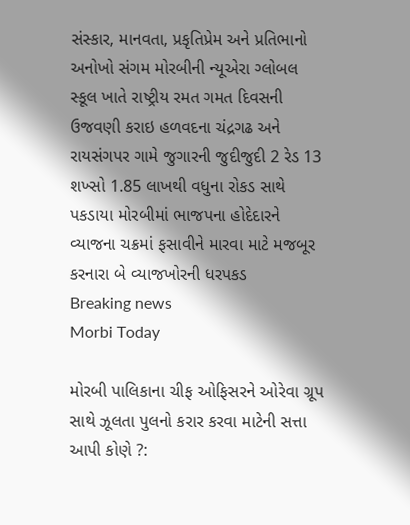સંસ્કાર, માનવતા, પ્રકૃતિપ્રેમ અને પ્રતિભાનો અનોખો સંગમ મોરબીની ન્યૂએરા ગ્લોબલ સ્કૂલ ખાતે રાષ્ટ્રીય રમત ગમત દિવસની ઉજવણી કરાઇ હળવદના ચંદ્રગઢ અને રાયસંગપર ગામે જુગારની જુદીજુદી 2 રેડ 13 શખ્સો 1.85 લાખથી વધુના રોકડ સાથે પકડાયા મોરબીમાં ભાજપના હોદેદારને વ્યાજના ચક્રમાં ફસાવીને મારવા માટે મજબૂર કરનારા બે વ્યાજખોરની ધરપકડ
Breaking news
Morbi Today

મોરબી પાલિકાના ચીફ ઓફિસરને ઓરેવા ગ્રૂપ સાથે ઝૂલતા પુલનો કરાર કરવા માટેની સત્તા આપી કોણે ?: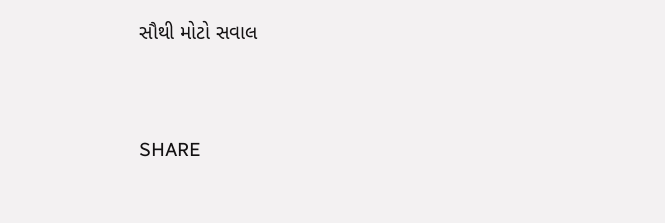સૌથી મોટો સવાલ


SHARE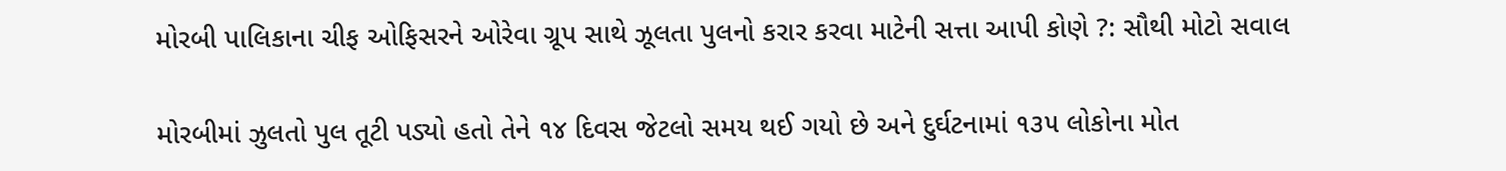મોરબી પાલિકાના ચીફ ઓફિસરને ઓરેવા ગ્રૂપ સાથે ઝૂલતા પુલનો કરાર કરવા માટેની સત્તા આપી કોણે ?: સૌથી મોટો સવાલ

મોરબીમાં ઝુલતો પુલ તૂટી પડ્યો હતો તેને ૧૪ દિવસ જેટલો સમય થઈ ગયો છે અને દુર્ઘટનામાં ૧૩૫ લોકોના મોત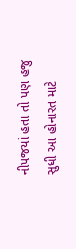નીપજયાં હતા તો પણ હજુ સુધી આ હોનારત માટે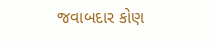જવાબદાર કોણ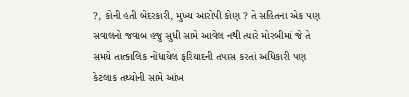?, કોની હતી બેદરકારી, મુખ્ય આરોપી કોણ ? તે સહિતના એક પણ સવાલનો જવાબ હજુ સુધી સામે આવેલ નથી ત્યારે મોરબીમાં જે તે સમયે તાત્કાલિક નોંધાયેલ ફરિયાદની તપાસ કરતાં અધિકારી પણ કેટલાક તથ્યોની સામે આંખ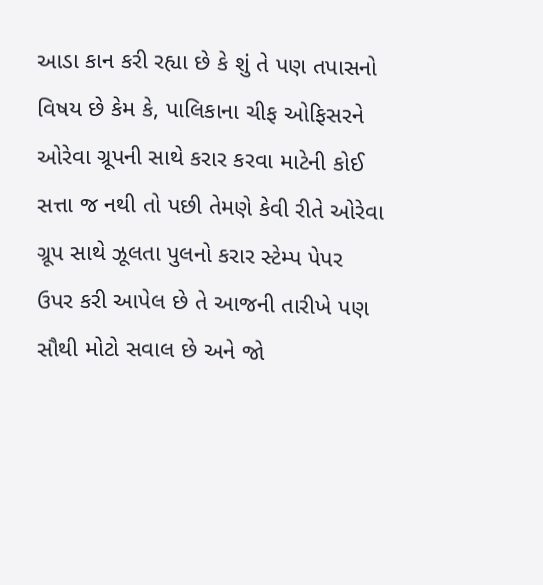આડા કાન કરી રહ્યા છે કે શું તે પણ તપાસનો વિષય છે કેમ કે, પાલિકાના ચીફ ઓફિસરને ઓરેવા ગ્રૂપની સાથે કરાર કરવા માટેની કોઈ સત્તા જ નથી તો પછી તેમણે કેવી રીતે ઓરેવા ગ્રૂપ સાથે ઝૂલતા પુલનો કરાર સ્ટેમ્પ પેપર ઉપર કરી આપેલ છે તે આજની તારીખે પણ સૌથી મોટો સવાલ છે અને જો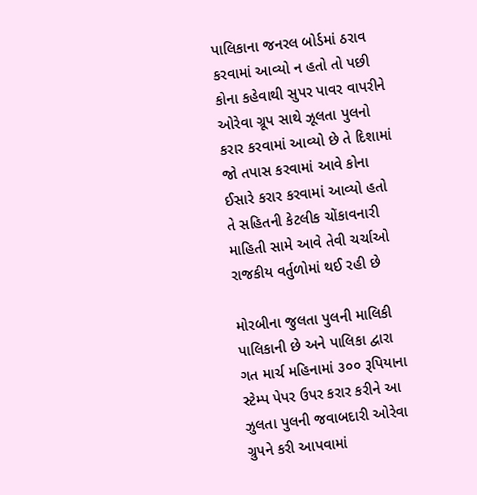પાલિકાના જનરલ બોર્ડમાં ઠરાવ કરવામાં આવ્યો ન હતો તો પછી કોના કહેવાથી સુપર પાવર વાપરીને ઓરેવા ગ્રૂપ સાથે ઝૂલતા પુલનો કરાર કરવામાં આવ્યો છે તે દિશામાં જો તપાસ કરવામાં આવે કોના ઈસારે કરાર કરવામાં આવ્યો હતો તે સહિતની કેટલીક ચોંકાવનારી માહિતી સામે આવે તેવી ચર્ચાઓ રાજકીય વર્તુળોમાં થઈ રહી છે

મોરબીના જુલતા પુલની માલિકી પાલિકાની છે અને પાલિકા દ્વારા ગત માર્ચ મહિનામાં ૩૦૦ રૂપિયાના સ્ટેમ્પ પેપર ઉપર કરાર કરીને આ ઝુલતા પુલની જવાબદારી ઓરેવા ગ્રુપને કરી આપવામાં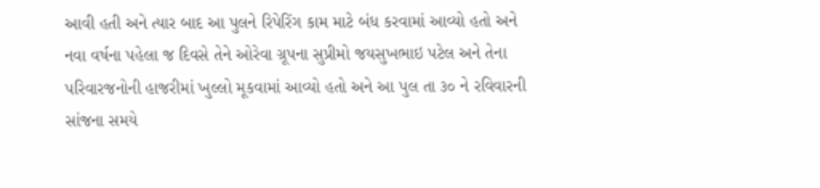આવી હતી અને ત્યાર બાદ આ પુલને રિપેરિંગ કામ માટે બંધ કરવામાં આવ્યો હતો અને નવા વર્ષના પહેલા જ દિવસે તેને ઓરેવા ગ્રૂપના સુપ્રીમો જયસુખભાઇ પટેલ અને તેના પરિવારજનોની હાજરીમાં ખુલ્લો મૂકવામાં આવ્યો હતો અને આ પુલ તા ૩૦ ને રવિવારની સાંજના સમયે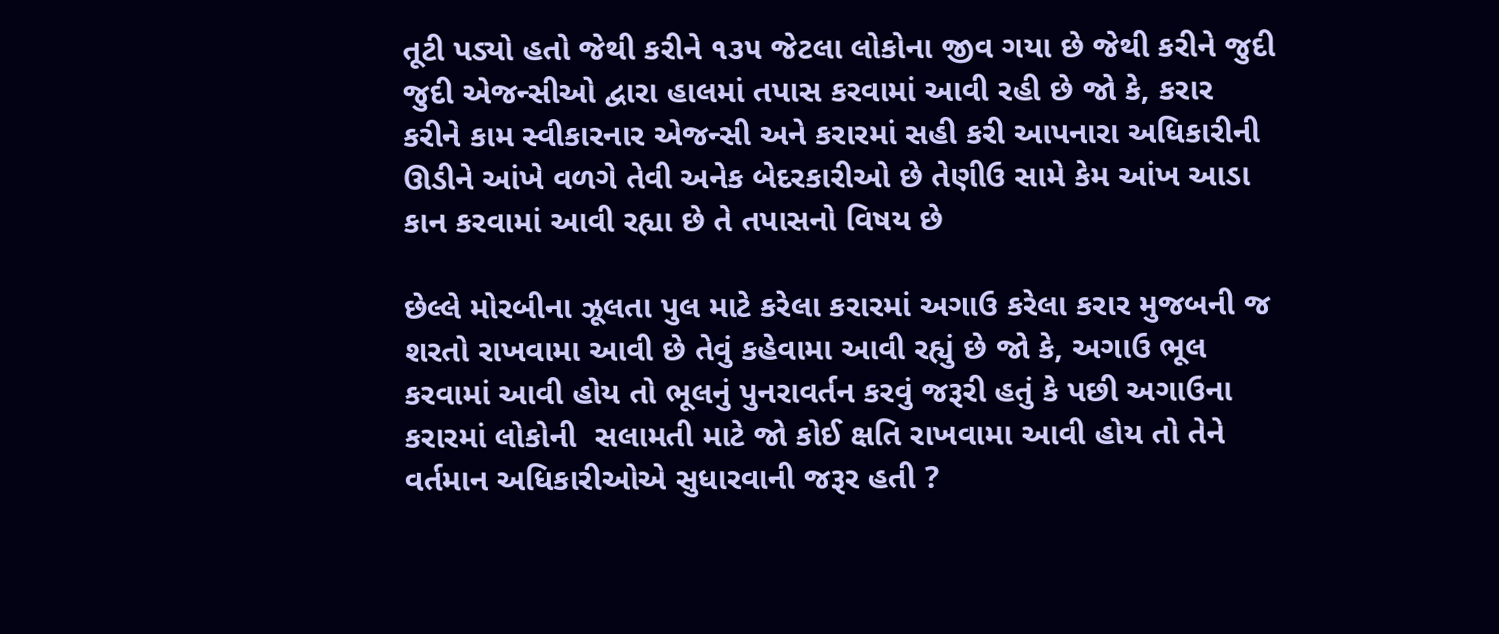તૂટી પડ્યો હતો જેથી કરીને ૧૩૫ જેટલા લોકોના જીવ ગયા છે જેથી કરીને જુદી જુદી એજન્સીઓ દ્વારા હાલમાં તપાસ કરવામાં આવી રહી છે જો કે, કરાર કરીને કામ સ્વીકારનાર એજન્સી અને કરારમાં સહી કરી આપનારા અધિકારીની ઊડીને આંખે વળગે તેવી અનેક બેદરકારીઓ છે તેણીઉ સામે કેમ આંખ આડા કાન કરવામાં આવી રહ્યા છે તે તપાસનો વિષય છે

છેલ્લે મોરબીના ઝૂલતા પુલ માટે કરેલા કરારમાં અગાઉ કરેલા કરાર મુજબની જ શરતો રાખવામા આવી છે તેવું કહેવામા આવી રહ્યું છે જો કે, અગાઉ ભૂલ કરવામાં આવી હોય તો ભૂલનું પુનરાવર્તન કરવું જરૂરી હતું કે પછી અગાઉના કરારમાં લોકોની  સલામતી માટે જો કોઈ ક્ષતિ રાખવામા આવી હોય તો તેને વર્તમાન અધિકારીઓએ સુધારવાની જરૂર હતી ?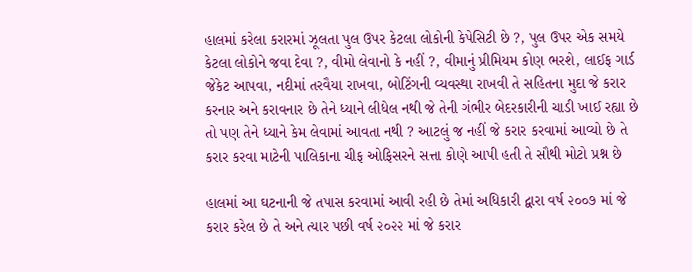હાલમાં કરેલા કરારમાં ઝૂલતા પુલ ઉપર કેટલા લોકોની કેપેસિટી છે ?, પુલ ઉપર એક સમયે કેટલા લોકોને જવા દેવા ?, વીમો લેવાનો કે નહીં ?, વીમાનું પ્રીમિયમ કોણ ભરશે, લાઈફ ગાર્ડ જેકેટ આપવા, નદીમાં તરવૈયા રાખવા, બોટિંગની વ્યવસ્થા રાખવી તે સહિતના મુદા જે કરાર કરનાર અને કરાવનાર છે તેને ધ્યાને લીધેલ નથી જે તેની ગંભીર બેદરકારીની ચાડી ખાઈ રહ્યા છે તો પણ તેને ધ્યાને કેમ લેવામાં આવતા નથી ? આટલું જ નહીં જે કરાર કરવામાં આવ્યો છે તે કરાર કરવા માટેની પાલિકાના ચીફ ઓફિસરને સત્તા કોણે આપી હતી તે સૌથી મોટો પ્રશ્ન છે

હાલમાં આ ઘટનાની જે તપાસ કરવામાં આવી રહી છે તેમાં અધિકારી દ્વારા વર્ષ ૨૦૦૭ માં જે કરાર કરેલ છે તે અને ત્યાર પછી વર્ષ ૨૦૨૨ માં જે કરાર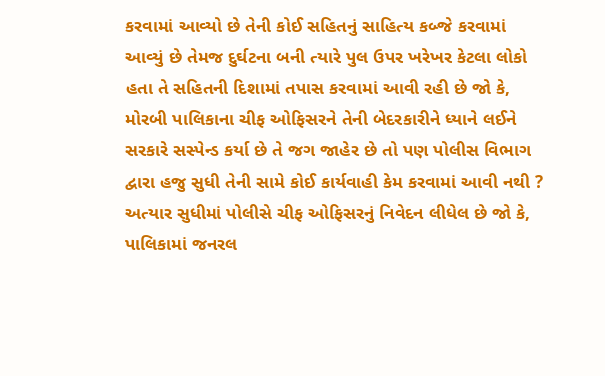કરવામાં આવ્યો છે તેની કોઈ સહિતનું સાહિત્ય કબ્જે કરવામાં આવ્યું છે તેમજ દુર્ઘટના બની ત્યારે પુલ ઉપર ખરેખર કેટલા લોકો હતા તે સહિતની દિશામાં તપાસ કરવામાં આવી રહી છે જો કે, મોરબી પાલિકાના ચીફ ઓફિસરને તેની બેદરકારીને ધ્યાને લઈને સરકારે સસ્પેન્ડ કર્યા છે તે જગ જાહેર છે તો પણ પોલીસ વિભાગ દ્વારા હજુ સુધી તેની સામે કોઈ કાર્યવાહી કેમ કરવામાં આવી નથી ? અત્યાર સુધીમાં પોલીસે ચીફ ઓફિસરનું નિવેદન લીધેલ છે જો કે, પાલિકામાં જનરલ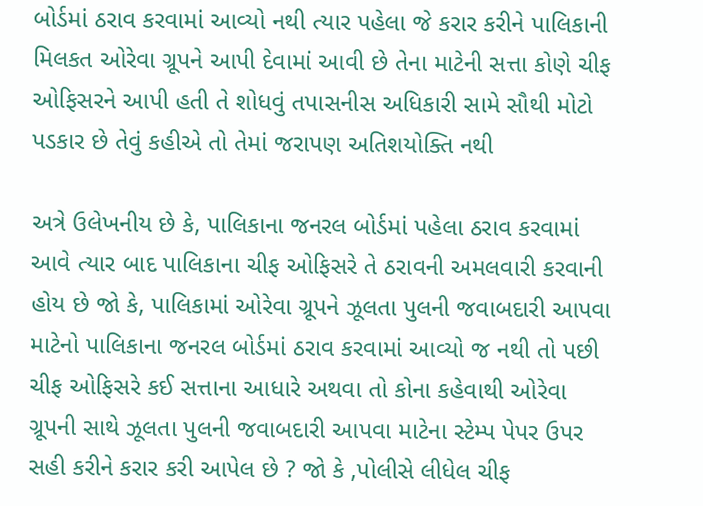બોર્ડમાં ઠરાવ કરવામાં આવ્યો નથી ત્યાર પહેલા જે કરાર કરીને પાલિકાની મિલકત ઓરેવા ગ્રૂપને આપી દેવામાં આવી છે તેના માટેની સત્તા કોણે ચીફ ઓફિસરને આપી હતી તે શોધવું તપાસનીસ અધિકારી સામે સૌથી મોટો પડકાર છે તેવું કહીએ તો તેમાં જરાપણ અતિશયોક્તિ નથી

અત્રે ઉલેખનીય છે કે, પાલિકાના જનરલ બોર્ડમાં પહેલા ઠરાવ કરવામાં આવે ત્યાર બાદ પાલિકાના ચીફ ઓફિસરે તે ઠરાવની અમલવારી કરવાની હોય છે જો કે, પાલિકામાં ઓરેવા ગ્રૂપને ઝૂલતા પુલની જવાબદારી આપવા માટેનો પાલિકાના જનરલ બોર્ડમાં ઠરાવ કરવામાં આવ્યો જ નથી તો પછી ચીફ ઓફિસરે કઈ સત્તાના આધારે અથવા તો કોના કહેવાથી ઓરેવા ગ્રૂપની સાથે ઝૂલતા પુલની જવાબદારી આપવા માટેના સ્ટેમ્પ પેપર ઉપર સહી કરીને કરાર કરી આપેલ છે ? જો કે ,પોલીસે લીધેલ ચીફ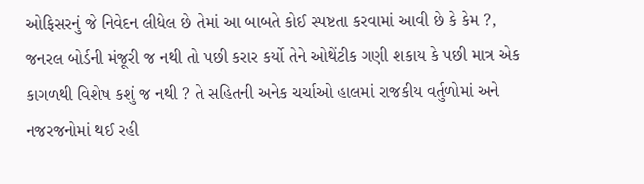ઓફિસરનું જે નિવેદન લીધેલ છે તેમાં આ બાબતે કોઈ સ્પષ્ટતા કરવામાં આવી છે કે કેમ ?, જનરલ બોર્ડની મંજૂરી જ નથી તો પછી કરાર કર્યો તેને ઓથેંટીક ગણી શકાય કે પછી માત્ર એક કાગળથી વિશેષ કશું જ નથી ? તે સહિતની અનેક ચર્ચાઓ હાલમાં રાજકીય વર્તુળોમાં અને નજરજનોમાં થઈ રહી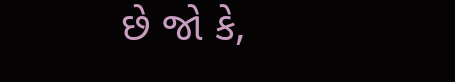છે જો કે,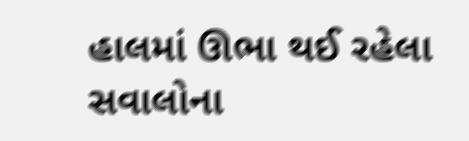હાલમાં ઊભા થઈ રહેલા સવાલોના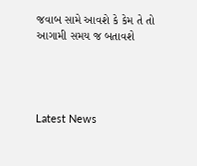જવાબ સામે આવશે કે કેમ તે તો આગામી સમય જ બતાવશે




Latest News